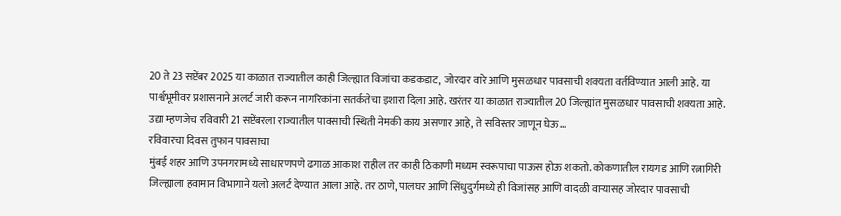20 ते 23 सप्टेंबर 2025 या काळात राज्यातील काही जिल्ह्यात विजांचा कडकडाट, जोरदार वारे आणि मुसळधार पावसाची शक्यता वर्तविण्यात आली आहे. या पार्श्वभूमीवर प्रशासनाने अलर्ट जारी करून नागरिकांना सतर्कतेचा इशारा दिला आहे. खरंतर या काळात राज्यातील 20 जिल्ह्यांत मुसळधार पावसाची शक्यता आहे. उद्या म्हणजेच रविवारी 21 सप्टेंबरला राज्यातील पावसाची स्थिती नेमकी काय असणार आहे, ते सविस्तर जाणून घेऊ…
रविवारचा दिवस तुफान पावसाचा
मुंबई शहर आणि उपनगरामध्ये साधारणपणे ढगाळ आकाश राहील तर काही ठिकाणी मध्यम स्वरूपाचा पाऊस होऊ शकतो. कोकणातील रायगड आणि रत्नागिरी जिल्ह्याला हवामान विभागाने यलो अलर्ट देण्यात आला आहे. तर ठाणे, पालघर आणि सिंधुदुर्गमध्ये ही विजांसह आणि वादळी वाऱ्यासह जोरदार पावसाची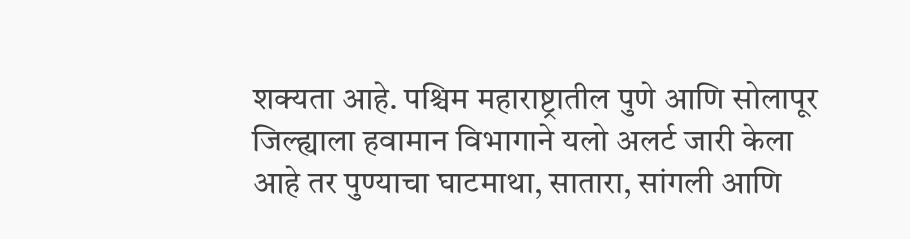शक्यता आहे. पश्चिम महाराष्ट्रातील पुणे आणि सोलापूर जिल्ह्याला हवामान विभागाने यलो अलर्ट जारी केला आहे तर पुण्याचा घाटमाथा, सातारा, सांगली आणि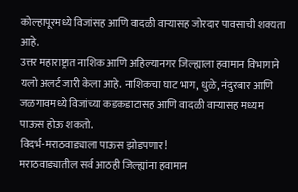कोल्हापूरमध्ये विजांसह आणि वादळी वाऱ्यासह जोरदार पावसाची शक्यता आहे.
उत्तर महाराष्ट्रात नाशिक आणि अहिल्यानगर जिल्ह्याला हवामान विभागाने यलो अलर्ट जारी केला आहे. नाशिकचा घाट भाग, धुळे, नंदुरबार आणि जळगावमध्ये विजांच्या कडकडाटासह आणि वादळी वाऱ्यासह मध्यम पाऊस होऊ शकतो.
विदर्भ-मराठवाड्याला पाऊस झोडपणार!
मराठवाड्यातील सर्व आठही जिल्ह्यांना हवामान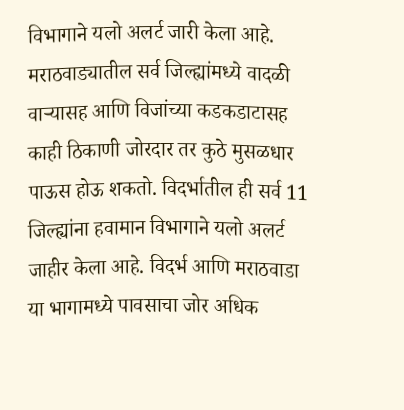विभागाने यलो अलर्ट जारी केला आहे. मराठवाड्यातील सर्व जिल्ह्यांमध्ये वादळी वाऱ्यासह आणि विजांच्या कडकडाटासह काही ठिकाणी जोरदार तर कुठे मुसळधार पाऊस होऊ शकतो. विदर्भातील ही सर्व 11 जिल्ह्यांना हवामान विभागाने यलो अलर्ट जाहीर केला आहे. विदर्भ आणि मराठवाडा या भागामध्ये पावसाचा जोर अधिक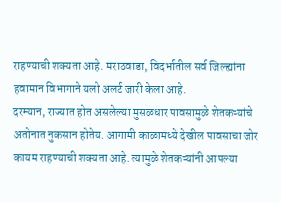राहण्याची शक्यता आहे. मराठवाडा, विदर्भातील सर्व जिल्ह्यांना हवामान विभागाने यलो अलर्ट जारी केला आहे.
दरम्यान, राज्यात होत असलेल्या मुसळधार पावसामुळे शेतकऱ्यांचे अतोनात नुकसान होतेय. आगामी काळामध्ये देखील पावसाचा जोर कायम राहण्याची शक्यता आहे. त्यामुळे शेतकऱ्यांनी आपल्या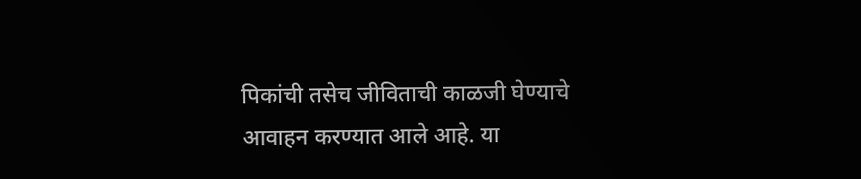पिकांची तसेच जीविताची काळजी घेण्याचे आवाहन करण्यात आले आहे. या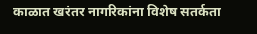काळात खरंतर नागरिकांना विशेष सतर्कता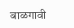बाळगावी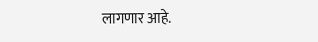लागणार आहे.